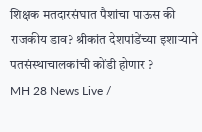शिक्षक मतदारसंघात पैशांचा पाऊस की राजकीय डाव? श्रीकांत देशपांडेंच्या इशाऱ्याने पतसंस्थाचालकांची कोंडी होणार ?
MH 28 News Live /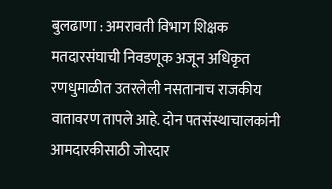बुलढाणा : अमरावती विभाग शिक्षक मतदारसंघाची निवडणूक अजून अधिकृत रणधुमाळीत उतरलेली नसतानाच राजकीय वातावरण तापले आहे. दोन पतसंस्थाचालकांनी आमदारकीसाठी जोरदार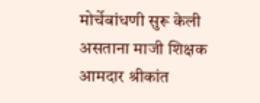मोर्चेबांधणी सुरू केली असताना माजी शिक्षक आमदार श्रीकांत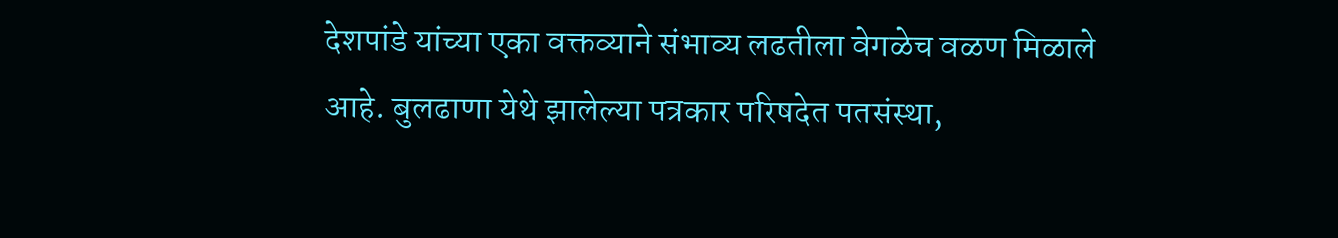देशपांडे यांच्या एका वक्तव्याने संभाव्य लढतीला वेगळेच वळण मिळाले आहे. बुलढाणा येथे झालेल्या पत्रकार परिषदेत पतसंस्था,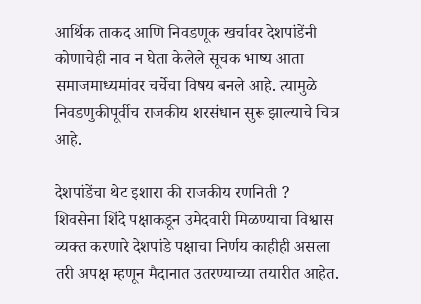आर्थिक ताकद आणि निवडणूक खर्चावर देशपांडेंनी कोणाचेही नाव न घेता केलेले सूचक भाष्य आता समाजमाध्यमांवर चर्चेचा विषय बनले आहे. त्यामुळे निवडणुकीपूर्वीच राजकीय शरसंधान सुरू झाल्याचे चित्र आहे.

देशपांडेंचा थेट इशारा की राजकीय रणनिती ?
शिवसेना शिंदे पक्षाकडून उमेदवारी मिळण्याचा विश्वास व्यक्त करणारे देशपांडे पक्षाचा निर्णय काहीही असला तरी अपक्ष म्हणून मैदानात उतरण्याच्या तयारीत आहेत.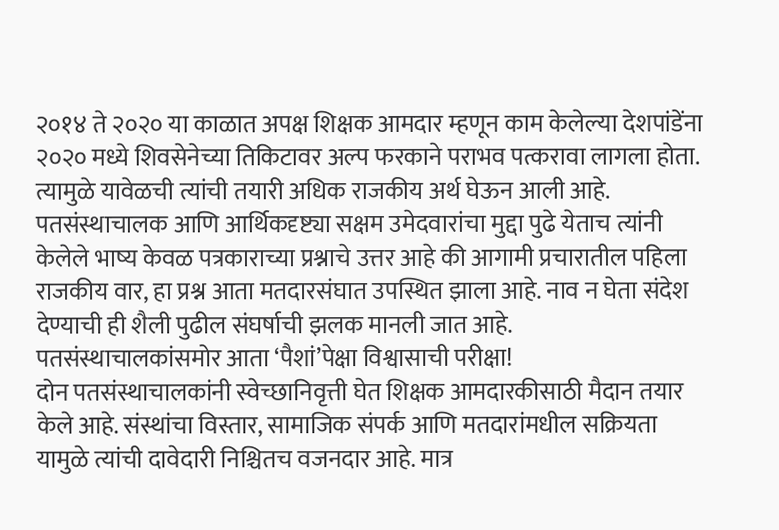२०१४ ते २०२० या काळात अपक्ष शिक्षक आमदार म्हणून काम केलेल्या देशपांडेंना २०२० मध्ये शिवसेनेच्या तिकिटावर अल्प फरकाने पराभव पत्करावा लागला होता. त्यामुळे यावेळची त्यांची तयारी अधिक राजकीय अर्थ घेऊन आली आहे. पतसंस्थाचालक आणि आर्थिकदृष्ट्या सक्षम उमेदवारांचा मुद्दा पुढे येताच त्यांनी केलेले भाष्य केवळ पत्रकाराच्या प्रश्नाचे उत्तर आहे की आगामी प्रचारातील पहिला राजकीय वार, हा प्रश्न आता मतदारसंघात उपस्थित झाला आहे. नाव न घेता संदेश देण्याची ही शैली पुढील संघर्षाची झलक मानली जात आहे.
पतसंस्थाचालकांसमोर आता ‘पैशां’पेक्षा विश्वासाची परीक्षा!
दोन पतसंस्थाचालकांनी स्वेच्छानिवृत्ती घेत शिक्षक आमदारकीसाठी मैदान तयार केले आहे. संस्थांचा विस्तार, सामाजिक संपर्क आणि मतदारांमधील सक्रियता यामुळे त्यांची दावेदारी निश्चितच वजनदार आहे. मात्र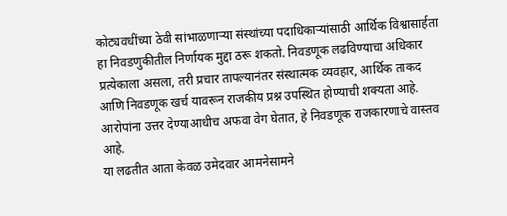कोट्यवधींच्या ठेवी सांभाळणाऱ्या संस्थांच्या पदाधिकाऱ्यांसाठी आर्थिक विश्वासार्हता हा निवडणुकीतील निर्णायक मुद्दा ठरू शकतो. निवडणूक लढविण्याचा अधिकार प्रत्येकाला असला, तरी प्रचार तापल्यानंतर संस्थात्मक व्यवहार, आर्थिक ताकद आणि निवडणूक खर्च यावरून राजकीय प्रश्न उपस्थित होण्याची शक्यता आहे. आरोपांना उत्तर देण्याआधीच अफवा वेग घेतात, हे निवडणूक राजकारणाचे वास्तव आहे.
या लढतीत आता केवळ उमेदवार आमनेसामने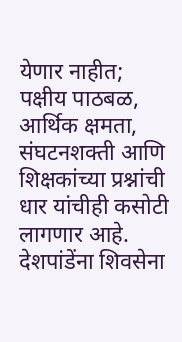येणार नाहीत; पक्षीय पाठबळ, आर्थिक क्षमता, संघटनशक्ती आणि शिक्षकांच्या प्रश्नांची धार यांचीही कसोटी लागणार आहे. देशपांडेंना शिवसेना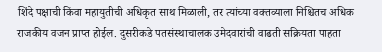शिंदे पक्षाची किंवा महायुतीची अधिकृत साथ मिळाली, तर त्यांच्या वक्तव्याला निश्चितच अधिक राजकीय वजन प्राप्त होईल. दुसरीकडे पतसंस्थाचालक उमेदवारांची वाढती सक्रियता पाहता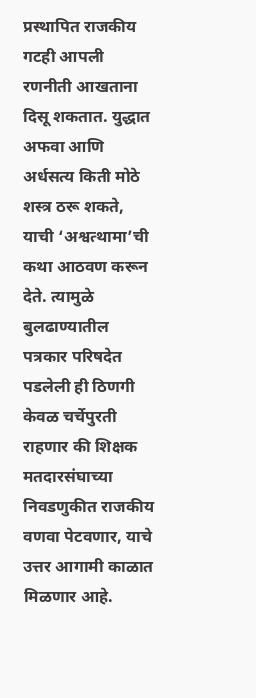प्रस्थापित राजकीय गटही आपली रणनीती आखताना दिसू शकतात. युद्धात अफवा आणि अर्धसत्य किती मोठे शस्त्र ठरू शकते, याची ‘अश्वत्थामा’ची कथा आठवण करून देते. त्यामुळे बुलढाण्यातील पत्रकार परिषदेत पडलेली ही ठिणगी केवळ चर्चेपुरती राहणार की शिक्षक मतदारसंघाच्या निवडणुकीत राजकीय वणवा पेटवणार, याचे उत्तर आगामी काळात मिळणार आहे.